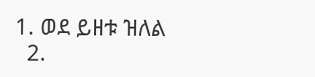1. ወደ ይዘቱ ዝለል
  2.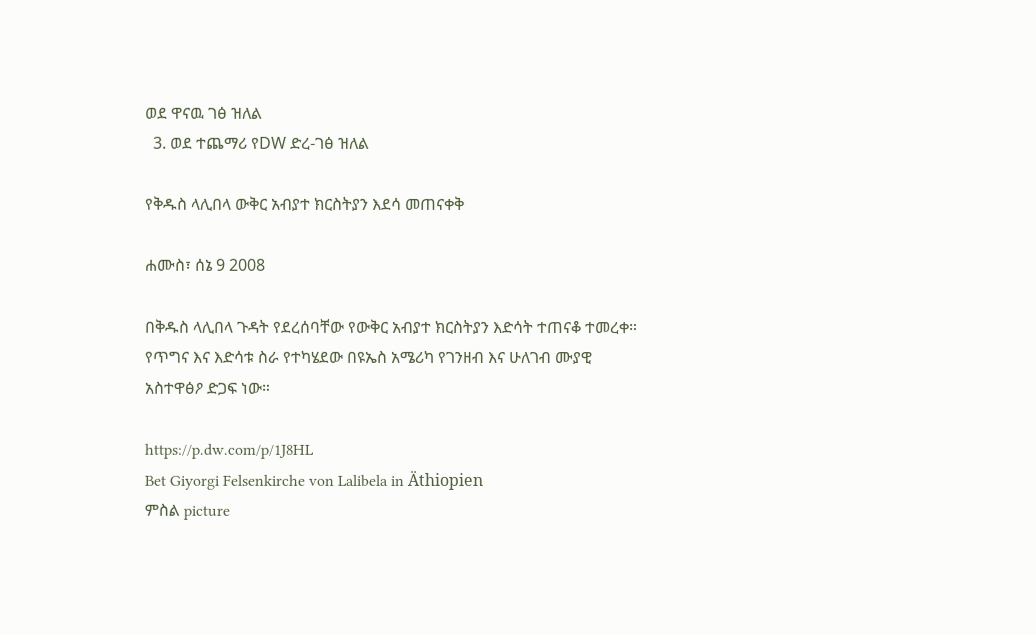ወደ ዋናዉ ገፅ ዝለል
  3. ወደ ተጨማሪ የDW ድረ-ገፅ ዝለል

የቅዱስ ላሊበላ ውቅር አብያተ ክርስትያን እደሳ መጠናቀቅ

ሐሙስ፣ ሰኔ 9 2008

በቅዱስ ላሊበላ ጉዳት የደረሰባቸው የውቅር አብያተ ክርስትያን እድሳት ተጠናቆ ተመረቀ። የጥግና እና እድሳቱ ስራ የተካሄደው በዩኤስ አሜሪካ የገንዘብ እና ሁለገብ ሙያዊ አስተዋፅዖ ድጋፍ ነው።

https://p.dw.com/p/1J8HL
Bet Giyorgi Felsenkirche von Lalibela in Äthiopien
ምስል picture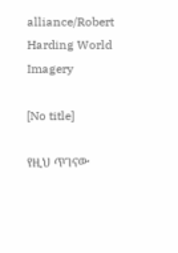alliance/Robert Harding World Imagery

[No title]

የዚህ ጥገናው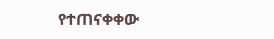የተጠናቀቀው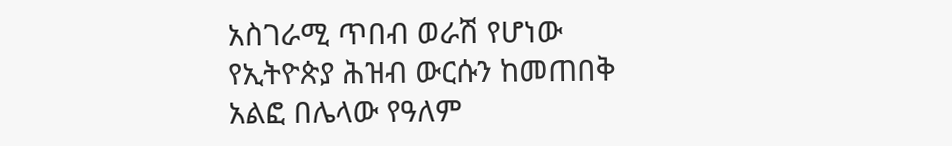አስገራሚ ጥበብ ወራሽ የሆነው የኢትዮጵያ ሕዝብ ውርሱን ከመጠበቅ አልፎ በሌላው የዓለም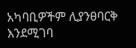አካባቢዎችም ሊያንፀባርቅ እንደሚገባ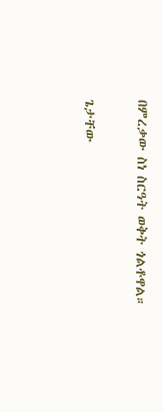በምረቃው ስነ ስርዓት ወቅት ጎልቶዋል።

ጌታቸው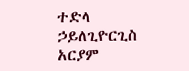ተድላ ኃይለጊዮርጊስ
አርያም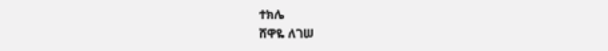ተክሌ
ሸዋዬ ለገሠ